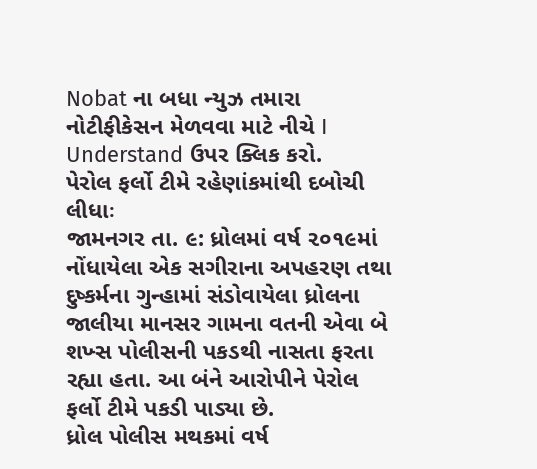Nobat ના બધા ન્યુઝ તમારા નોટીફીકેસન મેળવવા માટે નીચે I Understand ઉપર ક્લિક કરો.
પેરોલ ફર્લો ટીમે રહેણાંકમાંથી દબોચી લીધાઃ
જામનગર તા. ૯: ધ્રોલમાં વર્ષ ૨૦૧૯માં નોંધાયેલા એક સગીરાના અપહરણ તથા દુષ્કર્મના ગુન્હામાં સંડોવાયેલા ધ્રોલના જાલીયા માનસર ગામના વતની એવા બે શખ્સ પોલીસની પકડથી નાસતા ફરતા રહ્યા હતા. આ બંને આરોપીને પેરોલ ફર્લો ટીમે પકડી પાડ્યા છે.
ધ્રોલ પોલીસ મથકમાં વર્ષ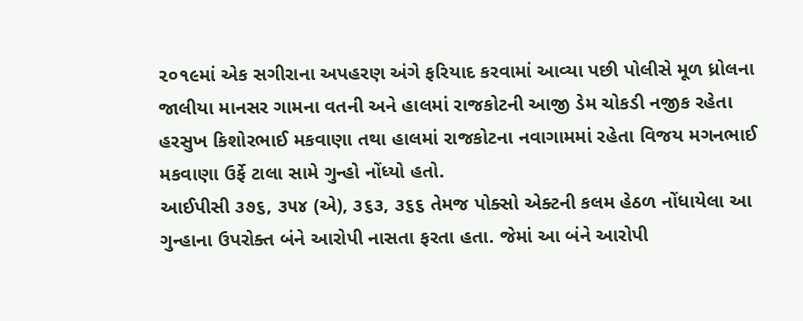૨૦૧૯માં એક સગીરાના અપહરણ અંગે ફરિયાદ કરવામાં આવ્યા પછી પોલીસે મૂળ ધ્રોલના જાલીયા માનસર ગામના વતની અને હાલમાં રાજકોટની આજી ડેમ ચોકડી નજીક રહેતા હરસુખ કિશોરભાઈ મકવાણા તથા હાલમાં રાજકોટના નવાગામમાં રહેતા વિજય મગનભાઈ મકવાણા ઉર્ફે ટાલા સામે ગુન્હો નોંધ્યો હતો.
આઈપીસી ૩૭૬, ૩૫૪ (એ), ૩૬૩, ૩૬૬ તેમજ પોક્સો એક્ટની કલમ હેઠળ નોંધાયેલા આ ગુન્હાના ઉપરોક્ત બંને આરોપી નાસતા ફરતા હતા. જેમાં આ બંને આરોપી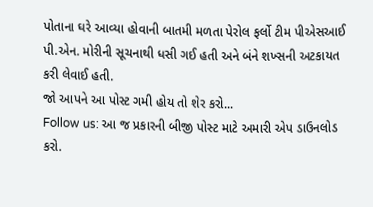પોતાના ઘરે આવ્યા હોવાની બાતમી મળતા પેરોલ ફર્લો ટીમ પીએસઆઈ પી.એન. મોરીની સૂચનાથી ધસી ગઈ હતી અને બંને શખ્સની અટકાયત કરી લેવાઈ હતી.
જો આપને આ પોસ્ટ ગમી હોય તો શેર કરો...
Follow us: આ જ પ્રકારની બીજી પોસ્ટ માટે અમારી એપ ડાઉનલોડ કરો.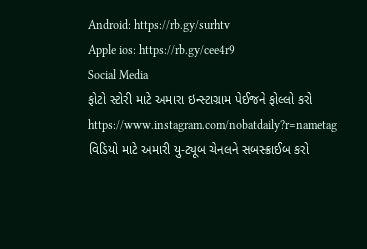Android: https://rb.gy/surhtv
Apple ios: https://rb.gy/cee4r9
Social Media
ફોટો સ્ટોરી માટે અમારા ઇન્સ્ટાગ્રામ પેઈજને ફોલ્લો કરો
https://www.instagram.com/nobatdaily?r=nametag
વિડિયો માટે અમારી યુ-ટ્યૂબ ચેનલને સબસ્ક્રાઈબ કરો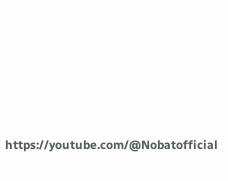https://youtube.com/@Nobatofficial